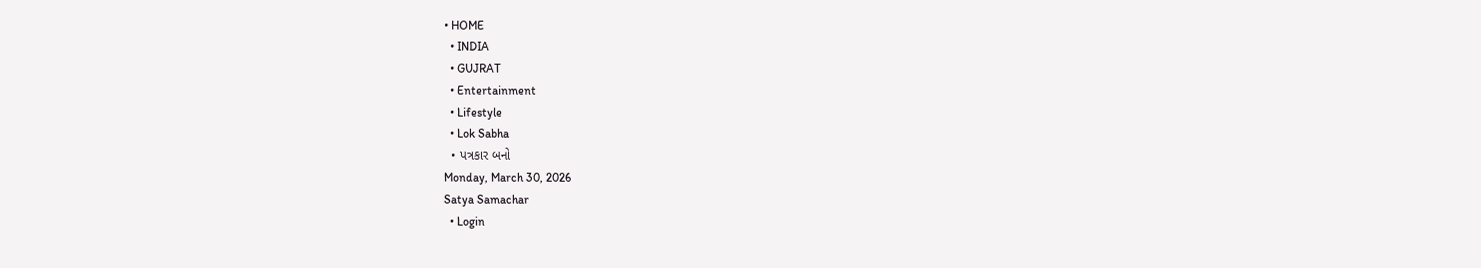• HOME
  • INDIA
  • GUJRAT
  • Entertainment
  • Lifestyle
  • Lok Sabha
  • પત્રકાર બનો
Monday, March 30, 2026
Satya Samachar
  • Login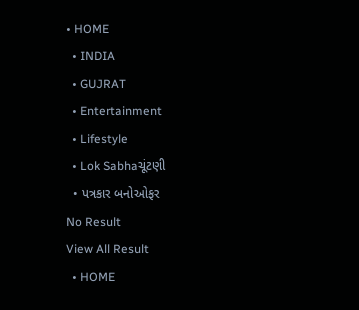• HOME
  • INDIA
  • GUJRAT
  • Entertainment
  • Lifestyle
  • Lok Sabhaચૂંટણી
  • પત્રકાર બનોઓફર
No Result
View All Result
  • HOME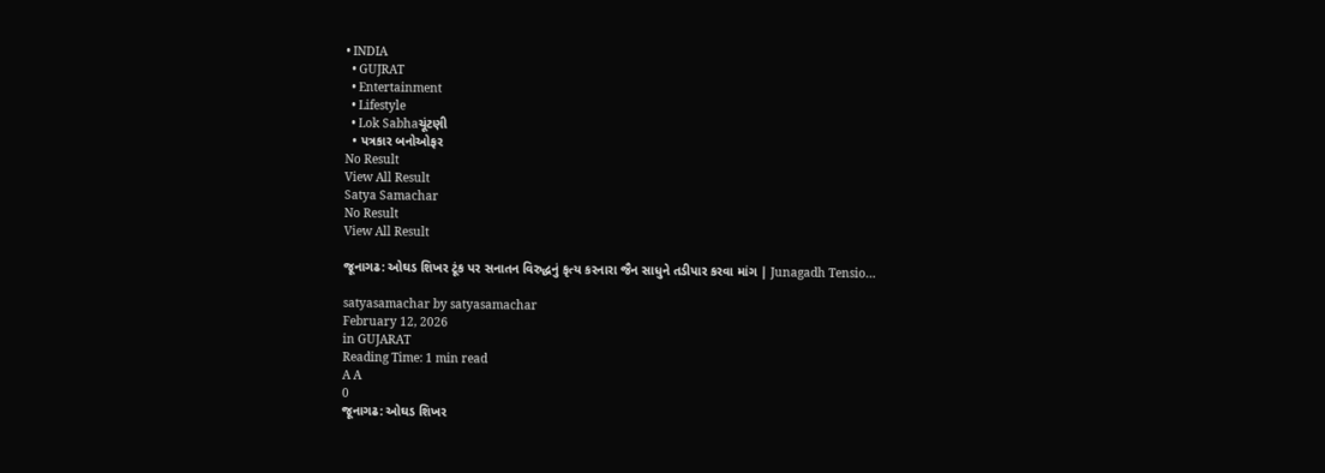• INDIA
  • GUJRAT
  • Entertainment
  • Lifestyle
  • Lok Sabhaચૂંટણી
  • પત્રકાર બનોઓફર
No Result
View All Result
Satya Samachar
No Result
View All Result

જૂનાગઢ: ઓઘડ શિખર ટૂંક પર સનાતન વિરુદ્ધનું કૃત્ય કરનારા જૈન સાધુને તડીપાર કરવા માંગ | Junagadh Tensio…

satyasamachar by satyasamachar
February 12, 2026
in GUJARAT
Reading Time: 1 min read
A A
0
જૂનાગઢ: ઓઘડ શિખર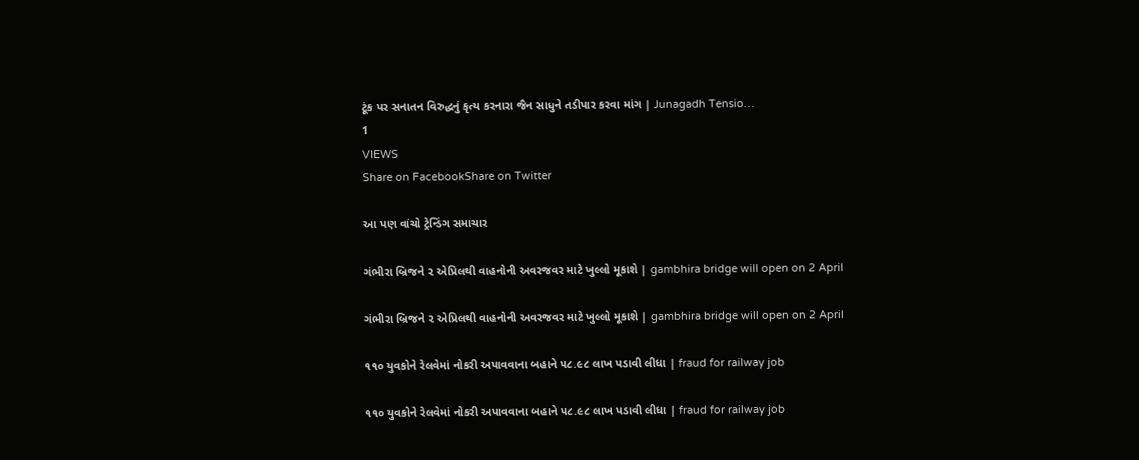ટૂંક પર સનાતન વિરુદ્ધનું કૃત્ય કરનારા જૈન સાધુને તડીપાર કરવા માંગ | Junagadh Tensio…
1
VIEWS
Share on FacebookShare on Twitter

આ પણ વાંચો ટ્રેન્ડિંગ સમાચાર

ગંભીરા બ્રિજને ૨ એપ્રિલથી વાહનોની અવરજવર માટે ખુલ્લો મૂકાશે | gambhira bridge will open on 2 April

ગંભીરા બ્રિજને ૨ એપ્રિલથી વાહનોની અવરજવર માટે ખુલ્લો મૂકાશે | gambhira bridge will open on 2 April

૧૧૦ યુવકોને રેલવેમાં નોકરી અપાવવાના બહાને ૫૮.૯૮ લાખ પડાવી લીધા | fraud for railway job

૧૧૦ યુવકોને રેલવેમાં નોકરી અપાવવાના બહાને ૫૮.૯૮ લાખ પડાવી લીધા | fraud for railway job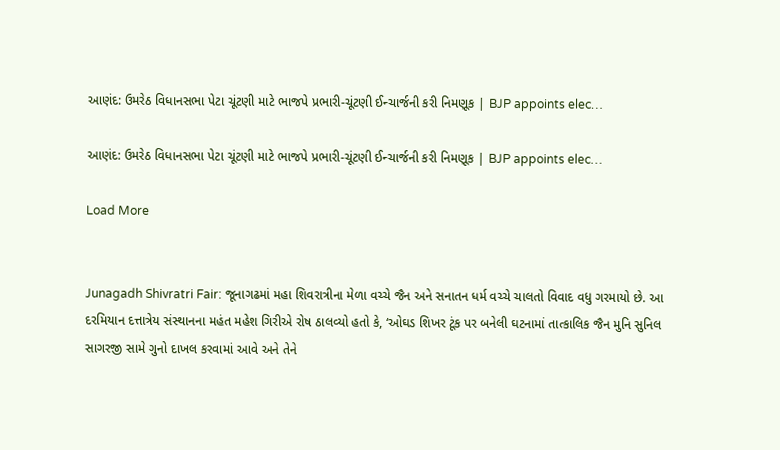આણંદ: ઉમરેઠ વિધાનસભા પેટા ચૂંટણી માટે ભાજપે પ્રભારી-ચૂંટણી ઈન્ચાર્જની કરી નિમણૂક | BJP appoints elec…

આણંદ: ઉમરેઠ વિધાનસભા પેટા ચૂંટણી માટે ભાજપે પ્રભારી-ચૂંટણી ઈન્ચાર્જની કરી નિમણૂક | BJP appoints elec…

Load More


Junagadh Shivratri Fair: જૂનાગઢમાં મહા શિવરાત્રીના મેળા વચ્ચે જૈન અને સનાતન ધર્મ વચ્ચે ચાલતો વિવાદ વધુ ગરમાયો છે. આ દરમિયાન દત્તાત્રેય સંસ્થાનના મહંત મહેશ ગિરીએ રોષ ઠાલવ્યો હતો કે, ‘ઓઘડ શિખર ટૂંક પર બનેલી ઘટનામાં તાત્કાલિક જૈન મુનિ સુનિલ સાગરજી સામે ગુનો દાખલ કરવામાં આવે અને તેને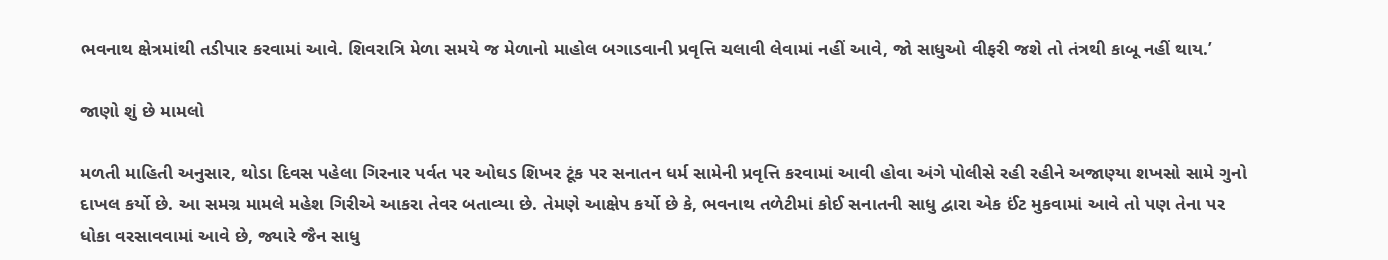ભવનાથ ક્ષેત્રમાંથી તડીપાર કરવામાં આવે. શિવરાત્રિ મેળા સમયે જ મેળાનો માહોલ બગાડવાની પ્રવૃત્તિ ચલાવી લેવામાં નહીં આવે, જો સાધુઓ વીફરી જશે તો તંત્રથી કાબૂ નહીં થાય.’

જાણો શું છે મામલો

મળતી માહિતી અનુસાર, થોડા દિવસ પહેલા ગિરનાર પર્વત પર ઓઘડ શિખર ટૂંક પર સનાતન ધર્મ સામેની પ્રવૃત્તિ કરવામાં આવી હોવા અંગે પોલીસે રહી રહીને અજાણ્યા શખસો સામે ગુનો દાખલ કર્યો છે. આ સમગ્ર મામલે મહેશ ગિરીએ આકરા તેવર બતાવ્યા છે. તેમણે આક્ષેપ કર્યો છે કે, ભવનાથ તળેટીમાં કોઈ સનાતની સાધુ દ્વારા એક ઈંટ મુકવામાં આવે તો પણ તેના પર ધોકા વરસાવવામાં આવે છે, જ્યારે જૈન સાધુ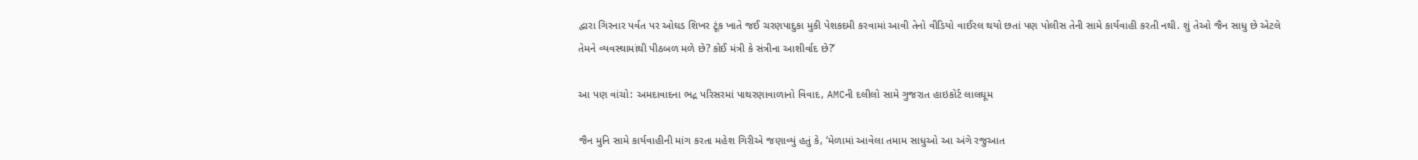દ્વારા ગિરનાર પર્વત પર ઓઘડ શિખર ટૂંક ખાતે જઈ ચરણપાદુકા મુકી પેશકદમી કરવામાં આવી તેનો વીડિયો વાઈરલ થયો છતાં પણ પોલીસ તેની સામે કાર્યવાહી કરતી નથી. શું તેઓ જૈન સાધુ છે એટલે તેમને વ્યવસ્થામાંથી પીઠબળ મળે છે? કોઈ મંત્રી કે સંત્રીના આશીર્વાદ છે?’

આ પણ વાંચો: અમદાવાદના ભદ્ર પરિસરમાં પાથરણાવાળાનો વિવાદ, AMCની દલીલો સામે ગુજરાત હાઇકોર્ટ લાલઘૂમ

જૈન મુનિ સામે કાર્યવાહીની માંગ કરતા મહેશ ગિરીએ જણાવ્યું હતું કે, ‘મેળામાં આવેલા તમામ સાધુઓ આ અંગે રજુઆત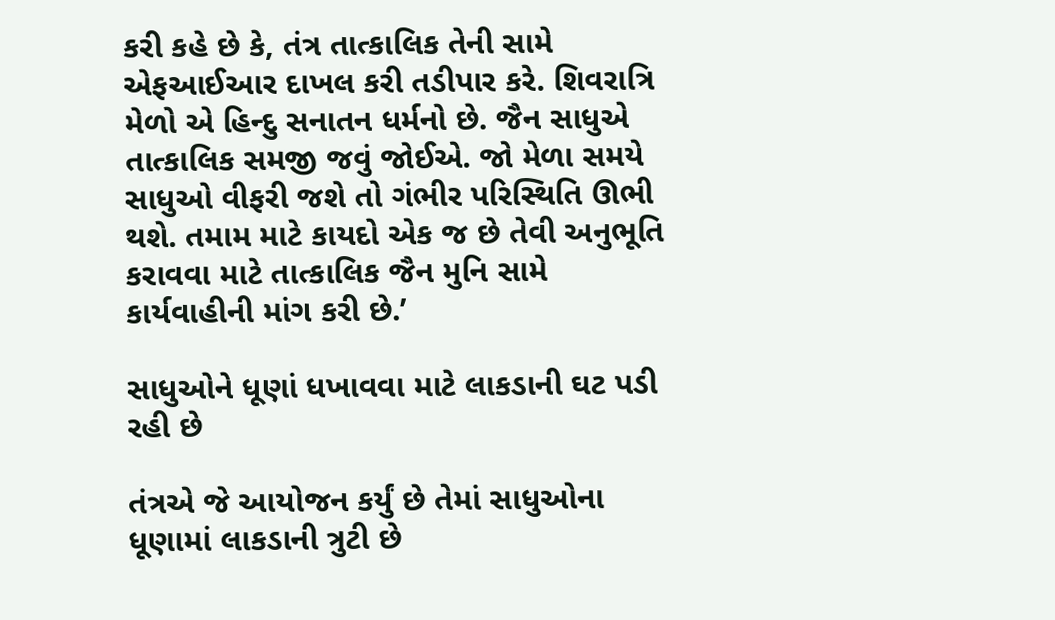કરી કહે છે કે, તંત્ર તાત્કાલિક તેની સામે એફઆઈઆર દાખલ કરી તડીપાર કરે. શિવરાત્રિ મેળો એ હિન્દુ સનાતન ધર્મનો છે. જૈન સાધુએ તાત્કાલિક સમજી જવું જોઈએ. જો મેળા સમયે સાધુઓ વીફરી જશે તો ગંભીર પરિસ્થિતિ ઊભી થશે. તમામ માટે કાયદો એક જ છે તેવી અનુભૂતિ કરાવવા માટે તાત્કાલિક જૈન મુનિ સામે કાર્યવાહીની માંગ કરી છે.’

સાધુઓને ધૂણાં ધખાવવા માટે લાકડાની ઘટ પડી રહી છે

તંત્રએ જે આયોજન કર્યું છે તેમાં સાધુઓના ધૂણામાં લાકડાની ત્રુટી છે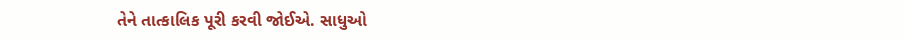તેને તાત્કાલિક પૂરી કરવી જોઈએ. સાધુઓ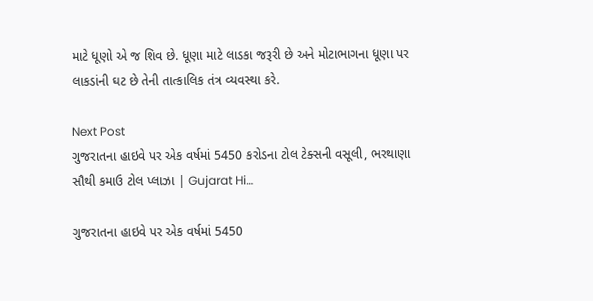માટે ધૂણો એ જ શિવ છે. ધૂણા માટે લાડકા જરૂરી છે અને મોટાભાગના ધૂણા પર લાકડાંની ઘટ છે તેની તાત્કાલિક તંત્ર વ્યવસ્થા કરે.

Next Post
ગુજરાતના હાઇવે પર એક વર્ષમાં 5450 કરોડના ટોલ ટેક્સની વસૂલી, ભરથાણા સૌથી કમાઉ ટોલ પ્લાઝા | Gujarat Hi…

ગુજરાતના હાઇવે પર એક વર્ષમાં 5450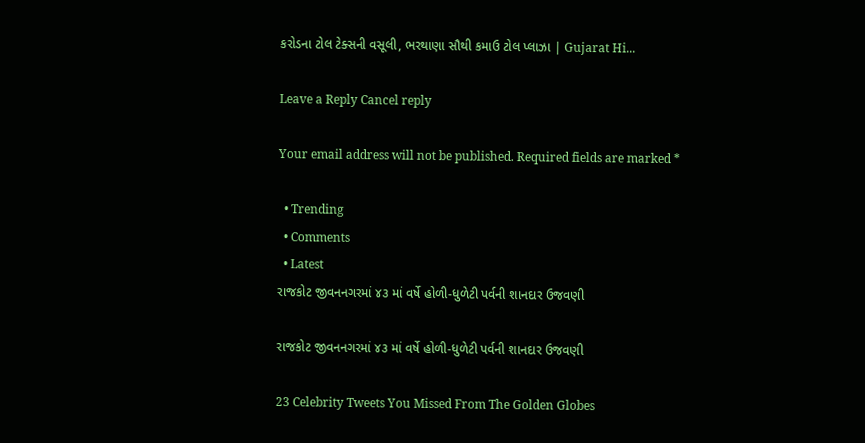કરોડના ટોલ ટેક્સની વસૂલી, ભરથાણા સૌથી કમાઉ ટોલ પ્લાઝા | Gujarat Hi...

Leave a Reply Cancel reply

Your email address will not be published. Required fields are marked *

  • Trending
  • Comments
  • Latest
રાજકોટ જીવનનગરમાં ૪૩ માં વર્ષે હોળી-ધુળેટી પર્વની શાનદાર ઉજવણી

રાજકોટ જીવનનગરમાં ૪૩ માં વર્ષે હોળી-ધુળેટી પર્વની શાનદાર ઉજવણી

23 Celebrity Tweets You Missed From The Golden Globes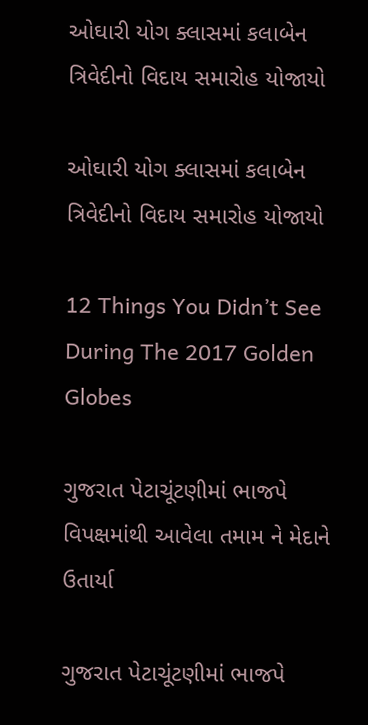ઓઘારી યોગ ક્લાસમાં કલાબેન ત્રિવેદીનો વિદાય સમારોહ યોજાયો

ઓઘારી યોગ ક્લાસમાં કલાબેન ત્રિવેદીનો વિદાય સમારોહ યોજાયો

12 Things You Didn’t See During The 2017 Golden Globes

ગુજરાત પેટાચૂંટણીમાં ભાજપે વિપક્ષમાંથી આવેલા તમામ ને મેદાને ઉતાર્યા

ગુજરાત પેટાચૂંટણીમાં ભાજપે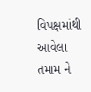વિપક્ષમાંથી આવેલા તમામ ને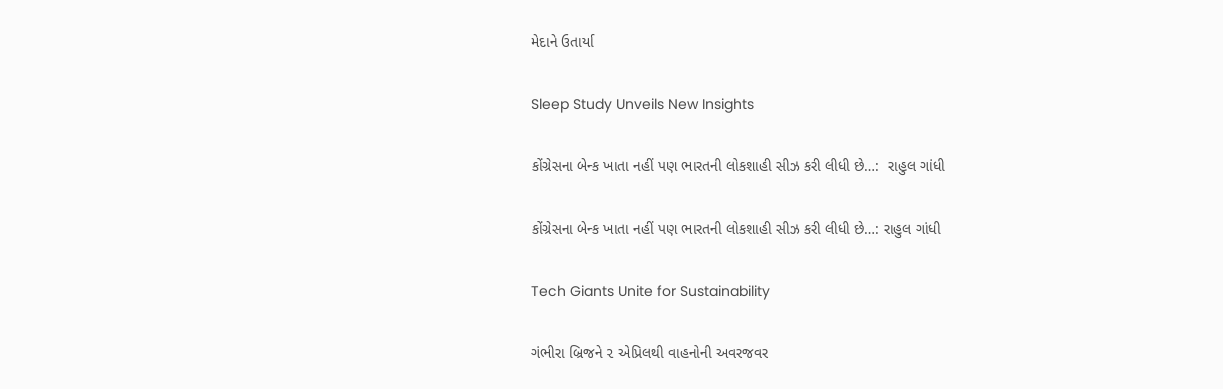મેદાને ઉતાર્યા

Sleep Study Unveils New Insights

કોંગ્રેસના બેન્ક ખાતા નહીં પણ ભારતની લોકશાહી સીઝ કરી લીધી છે…:  રાહુલ ગાંધી

કોંગ્રેસના બેન્ક ખાતા નહીં પણ ભારતની લોકશાહી સીઝ કરી લીધી છે…: રાહુલ ગાંધી

Tech Giants Unite for Sustainability

ગંભીરા બ્રિજને ૨ એપ્રિલથી વાહનોની અવરજવર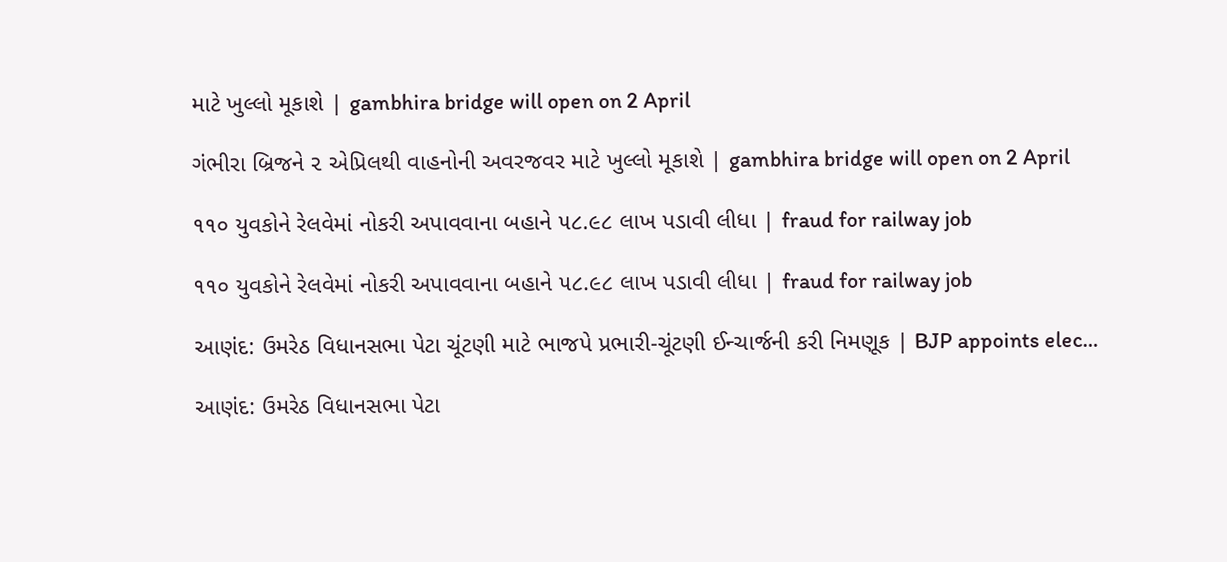માટે ખુલ્લો મૂકાશે | gambhira bridge will open on 2 April

ગંભીરા બ્રિજને ૨ એપ્રિલથી વાહનોની અવરજવર માટે ખુલ્લો મૂકાશે | gambhira bridge will open on 2 April

૧૧૦ યુવકોને રેલવેમાં નોકરી અપાવવાના બહાને ૫૮.૯૮ લાખ પડાવી લીધા | fraud for railway job

૧૧૦ યુવકોને રેલવેમાં નોકરી અપાવવાના બહાને ૫૮.૯૮ લાખ પડાવી લીધા | fraud for railway job

આણંદ: ઉમરેઠ વિધાનસભા પેટા ચૂંટણી માટે ભાજપે પ્રભારી-ચૂંટણી ઈન્ચાર્જની કરી નિમણૂક | BJP appoints elec…

આણંદ: ઉમરેઠ વિધાનસભા પેટા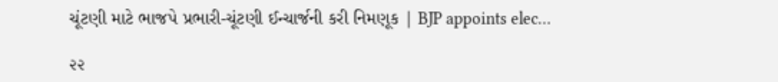ચૂંટણી માટે ભાજપે પ્રભારી-ચૂંટણી ઈન્ચાર્જની કરી નિમણૂક | BJP appoints elec…

૨૨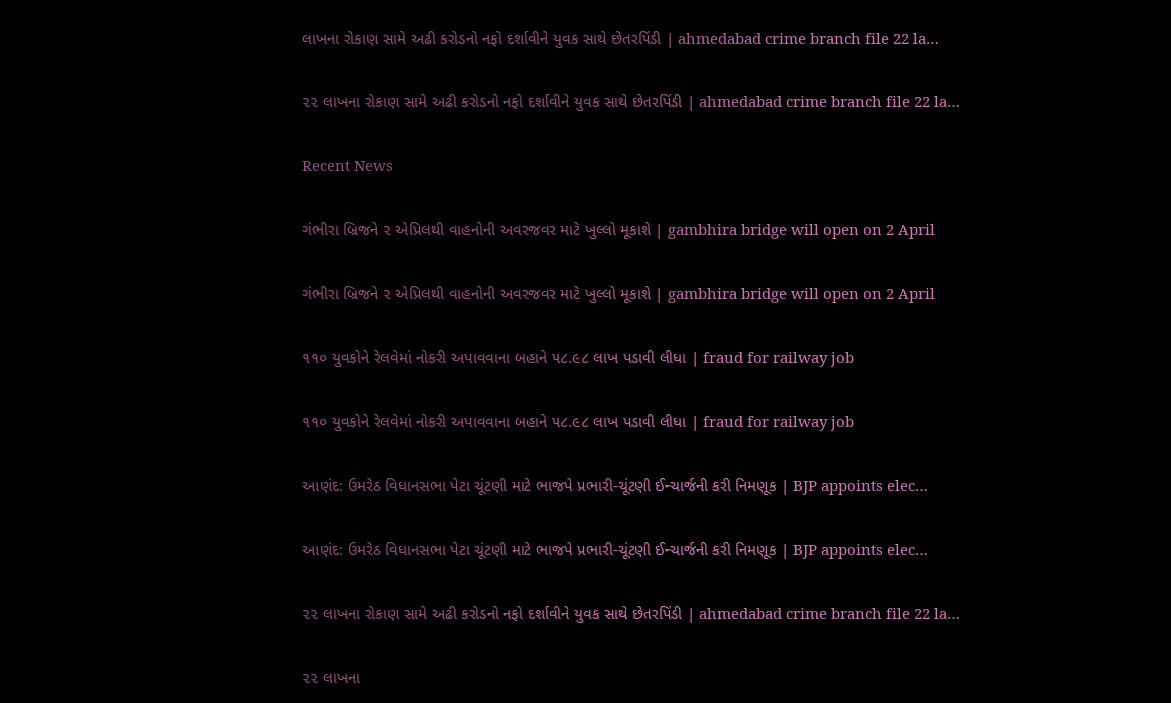લાખના રોકાણ સામે અઢી કરોડનો નફો દર્શાવીને યુવક સાથે છેતરપિંડી | ahmedabad crime branch file 22 la…

૨૨ લાખના રોકાણ સામે અઢી કરોડનો નફો દર્શાવીને યુવક સાથે છેતરપિંડી | ahmedabad crime branch file 22 la…

Recent News

ગંભીરા બ્રિજને ૨ એપ્રિલથી વાહનોની અવરજવર માટે ખુલ્લો મૂકાશે | gambhira bridge will open on 2 April

ગંભીરા બ્રિજને ૨ એપ્રિલથી વાહનોની અવરજવર માટે ખુલ્લો મૂકાશે | gambhira bridge will open on 2 April

૧૧૦ યુવકોને રેલવેમાં નોકરી અપાવવાના બહાને ૫૮.૯૮ લાખ પડાવી લીધા | fraud for railway job

૧૧૦ યુવકોને રેલવેમાં નોકરી અપાવવાના બહાને ૫૮.૯૮ લાખ પડાવી લીધા | fraud for railway job

આણંદ: ઉમરેઠ વિધાનસભા પેટા ચૂંટણી માટે ભાજપે પ્રભારી-ચૂંટણી ઈન્ચાર્જની કરી નિમણૂક | BJP appoints elec…

આણંદ: ઉમરેઠ વિધાનસભા પેટા ચૂંટણી માટે ભાજપે પ્રભારી-ચૂંટણી ઈન્ચાર્જની કરી નિમણૂક | BJP appoints elec…

૨૨ લાખના રોકાણ સામે અઢી કરોડનો નફો દર્શાવીને યુવક સાથે છેતરપિંડી | ahmedabad crime branch file 22 la…

૨૨ લાખના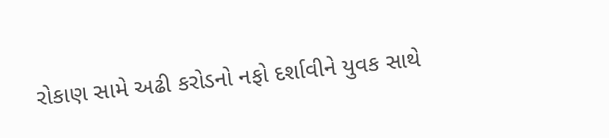રોકાણ સામે અઢી કરોડનો નફો દર્શાવીને યુવક સાથે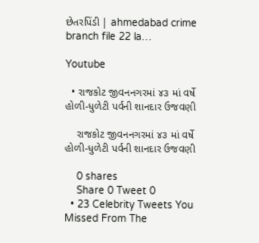છેતરપિંડી | ahmedabad crime branch file 22 la…

Youtube

  • રાજકોટ જીવનનગરમાં ૪૩ માં વર્ષે હોળી-ધુળેટી પર્વની શાનદાર ઉજવણી

    રાજકોટ જીવનનગરમાં ૪૩ માં વર્ષે હોળી-ધુળેટી પર્વની શાનદાર ઉજવણી

    0 shares
    Share 0 Tweet 0
  • 23 Celebrity Tweets You Missed From The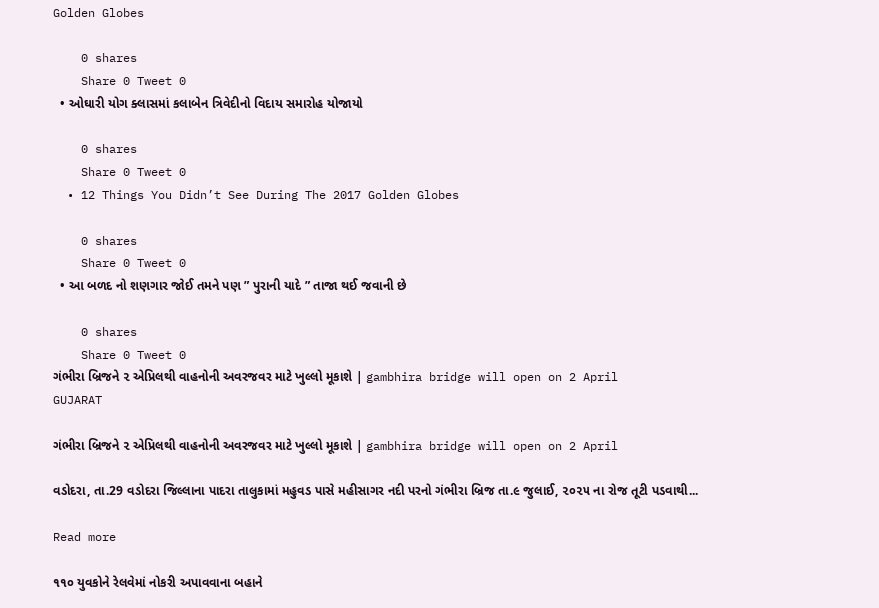Golden Globes

    0 shares
    Share 0 Tweet 0
  • ઓઘારી યોગ ક્લાસમાં કલાબેન ત્રિવેદીનો વિદાય સમારોહ યોજાયો

    0 shares
    Share 0 Tweet 0
  • 12 Things You Didn’t See During The 2017 Golden Globes

    0 shares
    Share 0 Tweet 0
  • આ બળદ નો શણગાર જોઈ તમને પણ ” પુરાની યાદે ” તાજા થઈ જવાની છે

    0 shares
    Share 0 Tweet 0
ગંભીરા બ્રિજને ૨ એપ્રિલથી વાહનોની અવરજવર માટે ખુલ્લો મૂકાશે | gambhira bridge will open on 2 April
GUJARAT

ગંભીરા બ્રિજને ૨ એપ્રિલથી વાહનોની અવરજવર માટે ખુલ્લો મૂકાશે | gambhira bridge will open on 2 April

વડોદરા, તા.29 વડોદરા જિલ્લાના પાદરા તાલુકામાં મહુવડ પાસે મહીસાગર નદી પરનો ગંભીરા બ્રિજ તા.૯ જુલાઈ, ૨૦૨૫ ના રોજ તૂટી પડવાથી...

Read more

૧૧૦ યુવકોને રેલવેમાં નોકરી અપાવવાના બહાને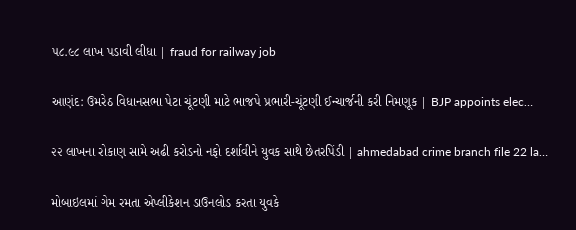૫૮.૯૮ લાખ પડાવી લીધા | fraud for railway job

આણંદ: ઉમરેઠ વિધાનસભા પેટા ચૂંટણી માટે ભાજપે પ્રભારી-ચૂંટણી ઈન્ચાર્જની કરી નિમણૂક | BJP appoints elec…

૨૨ લાખના રોકાણ સામે અઢી કરોડનો નફો દર્શાવીને યુવક સાથે છેતરપિંડી | ahmedabad crime branch file 22 la…

મોબાઇલમાં ગેમ રમતા એપ્લીકેશન ડાઉનલોડ કરતા યુવકે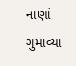નાણાં ગુમાવ્યા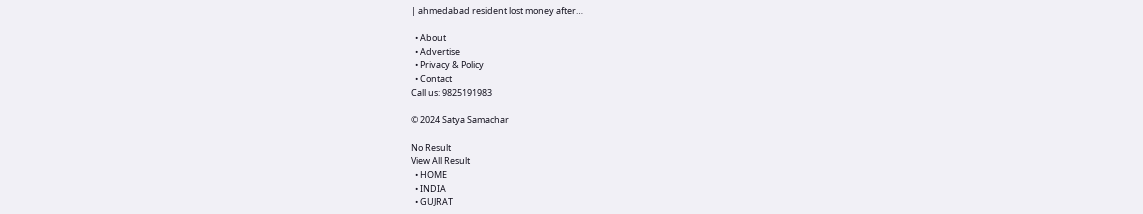| ahmedabad resident lost money after…

  • About
  • Advertise
  • Privacy & Policy
  • Contact
Call us: 9825191983

© 2024 Satya Samachar

No Result
View All Result
  • HOME
  • INDIA
  • GUJRAT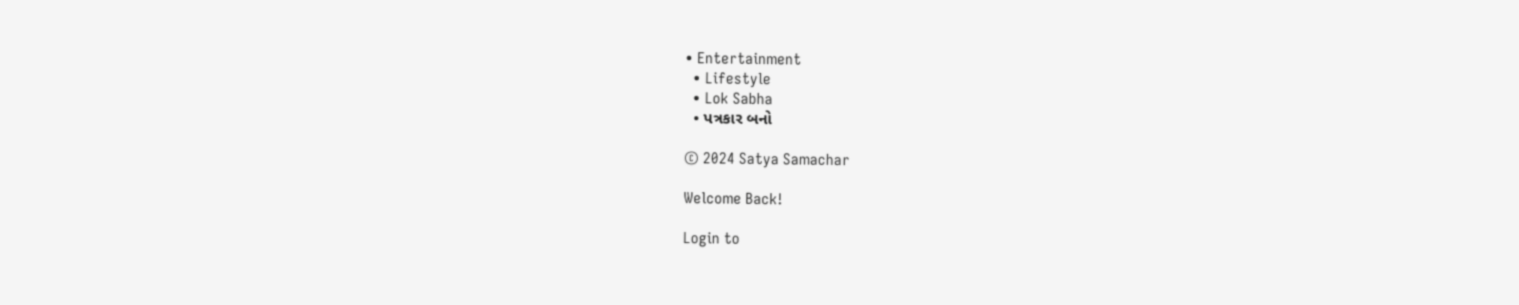• Entertainment
  • Lifestyle
  • Lok Sabha
  • પત્રકાર બનો

© 2024 Satya Samachar

Welcome Back!

Login to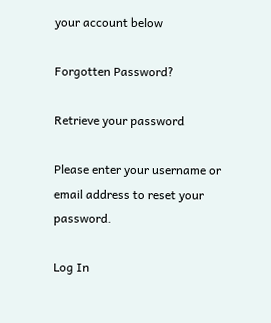your account below

Forgotten Password?

Retrieve your password

Please enter your username or email address to reset your password.

Log In